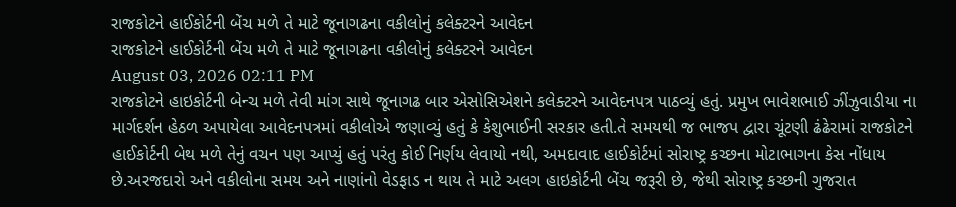રાજકોટને હાઈકોર્ટની બેંચ મળે તે માટે જૂનાગઢના વકીલોનું કલેક્ટરને આવેદન
રાજકોટને હાઈકોર્ટની બેંચ મળે તે માટે જૂનાગઢના વકીલોનું કલેક્ટરને આવેદન
August 03, 2026 02:11 PM
રાજકોટને હાઇકોર્ટની બેન્ચ મળે તેવી માંગ સાથે જૂનાગઢ બાર એસોસિએશને કલેક્ટરને આવેદનપત્ર પાઠવ્યું હતું. પ્રમુખ ભાવેશભાઈ ઝીંઝુવાડીયા ના માર્ગદર્શન હેઠળ અપાયેલા આવેદનપત્રમાં વકીલોએ જણાવ્યું હતું કે કેશુભાઈની સરકાર હતી.તે સમયથી જ ભાજપ દ્વારા ચૂંટણી ઢંઢેરામાં રાજકોટને હાઈકોર્ટની બેથ મળે તેનું વચન પણ આપ્યું હતું પરંતુ કોઈ નિર્ણય લેવાયો નથી, અમદાવાદ હાઈકોર્ટમાં સોરાષ્ટ્ર કચ્છના મોટાભાગના કેસ નોંધાય છે.અરજદારો અને વકીલોના સમય અને નાણાંનો વેડફાડ ન થાય તે માટે અલગ હાઇકોર્ટની બેંચ જરૂરી છે, જેથી સોરાષ્ટ્ર કચ્છની ગુજરાત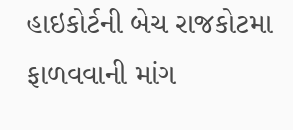હાઇકોર્ટની બેચ રાજકોટમા ફાળવવાની માંગ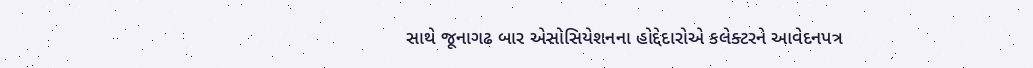સાથે જૂનાગઢ બાર એસોસિયેશનના હોદ્દેદારોએ કલેક્ટરને આવેદનપત્ર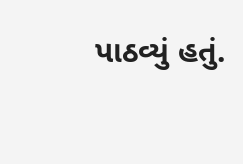પાઠવ્યું હતું.